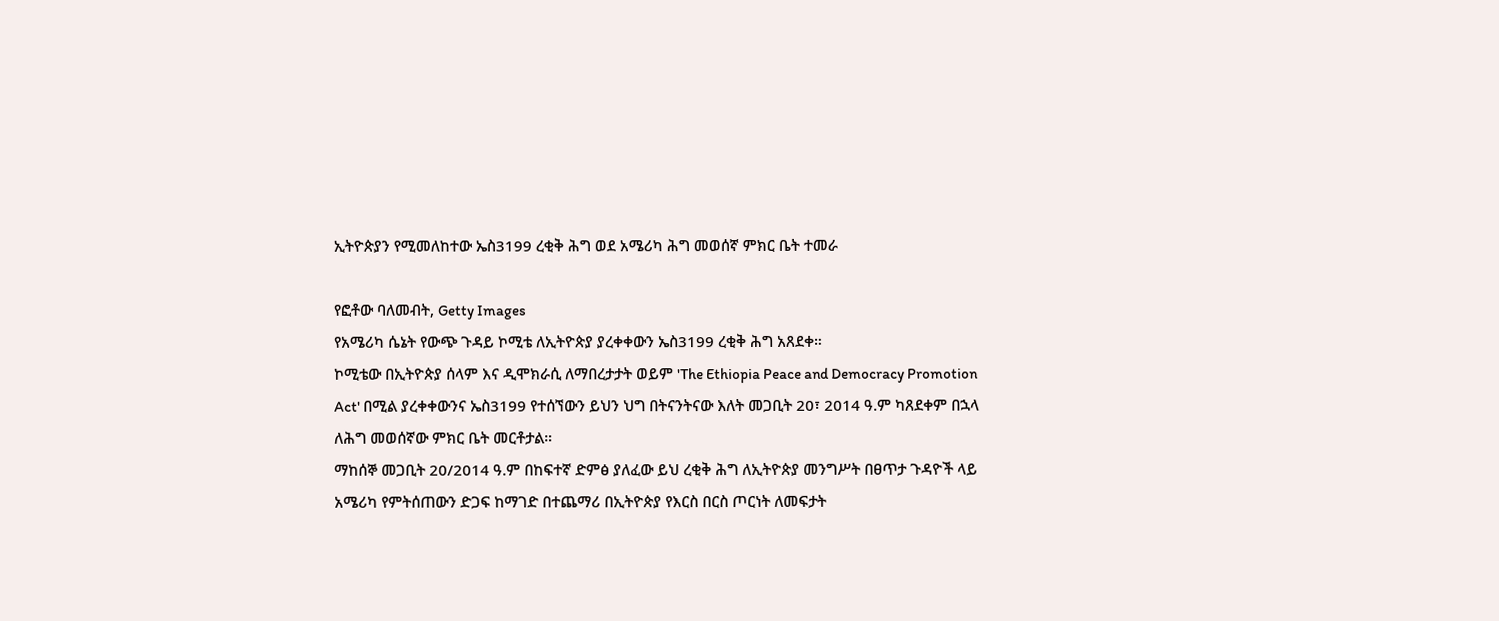ኢትዮጵያን የሚመለከተው ኤስ3199 ረቂቅ ሕግ ወደ አሜሪካ ሕግ መወሰኛ ምክር ቤት ተመራ

የፎቶው ባለመብት, Getty Images
የአሜሪካ ሴኔት የውጭ ጉዳይ ኮሚቴ ለኢትዮጵያ ያረቀቀውን ኤስ3199 ረቂቅ ሕግ አጸደቀ።
ኮሚቴው በኢትዮጵያ ሰላም እና ዲሞክራሲ ለማበረታታት ወይም 'The Ethiopia Peace and Democracy Promotion Act' በሚል ያረቀቀውንና ኤስ3199 የተሰኘውን ይህን ህግ በትናንትናው እለት መጋቢት 20፣ 2014 ዓ.ም ካጸደቀም በኋላ ለሕግ መወሰኛው ምክር ቤት መርቶታል።
ማከሰኞ መጋቢት 20/2014 ዓ.ም በከፍተኛ ድምፅ ያለፈው ይህ ረቂቅ ሕግ ለኢትዮጵያ መንግሥት በፀጥታ ጉዳዮች ላይ አሜሪካ የምትሰጠውን ድጋፍ ከማገድ በተጨማሪ በኢትዮጵያ የእርስ በርስ ጦርነት ለመፍታት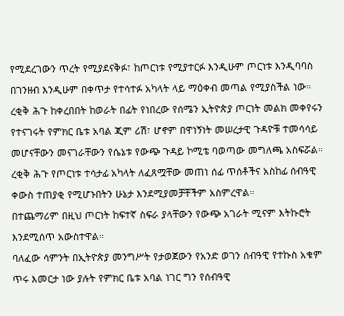የሚደረገውን ጥረት የሚያደናቅፉ፣ ከጦርነቱ የሚያተርፉ እንዲሁም ጦርነቱ እንዲባባስ በገንዘብ እንዲሁም በቀጥታ የተሳተፉ አካላት ላይ ማዕቀብ መጣል የሚያስችል ነው።
ረቂቅ ሕጉ ከቀረበበት ከወራት በፊት የነበረው የሰሜን ኢትዮጵያ ጦርነት መልክ መቀየሩን የተናገሩት የምክር ቤቱ አባል ጂም ሪሽ፣ ሆኖም በዋነኝነት መሠረታዊ ጉዳዮቹ ተመሳሳይ መሆናቸውን መናገራቸውን የሴኔቱ የውጭ ጉዳይ ኮሚቴ ባወጣው መግለጫ አስፍሯል።
ረቂቅ ሕጉ የጦርነቱ ተሳታፊ አካላት ለፈጸሟቸው መጠነ ሰፊ ጥሰቶችና አስከፊ ሰብዓዊ ቀውስ ተጠያቂ የሚሆኑበትን ሁኔታ እንደሚያመቻቸችም አስምረዋል።
በተጨማሪም በዚህ ጦርነት ከፍተኛ ስፍራ ያላቸውን የውጭ አገራት ሚናም እትኩሮት እንደሚሰጥ አውስተዋል።
ባለፈው ሳምንት በኢትዮጵያ መንግሥት የታወጀውን የአንድ ወገን ሰብዓዊ የተኩስ አቁም ጥሩ እመርታ ነው ያሉት የምክር ቤቱ አባል ነገር ግን የሰብዓዊ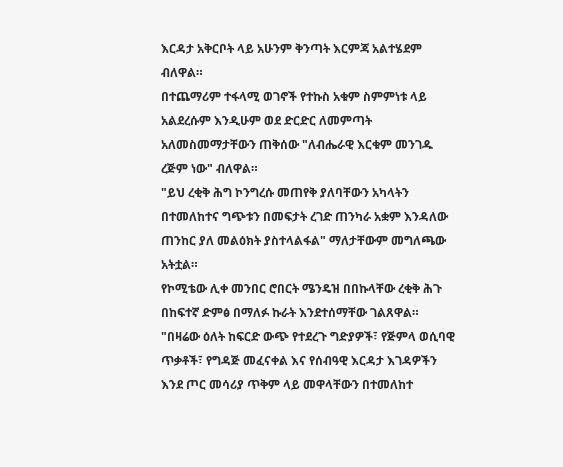እርዳታ አቅርቦት ላይ አሁንም ቅንጣት እርምጃ አልተሄደም ብለዋል።
በተጨማሪም ተፋላሚ ወገኖች የተኩስ አቁም ስምምነቱ ላይ አልደረሱም እንዲሁም ወደ ድርድር ለመምጣት አለመስመማታቸውን ጠቅሰው "ለብሔራዊ እርቁም መንገዱ ረጅም ነው" ብለዋል።
"ይህ ረቂቅ ሕግ ኮንግረሱ መጠየቅ ያለባቸውን አካላትን በተመለከተና ግጭቱን በመፍታት ረገድ ጠንካራ አቋም እንዳለው ጠንከር ያለ መልዕክት ያስተላልፋል" ማለታቸውም መግለጫው አትቷል።
የኮሚቴው ሊቀ መንበር ሮበርት ሜንዴዝ በበኩላቸው ረቂቅ ሕጉ በከፍተኛ ድምፅ በማለፉ ኩራት እንደተሰማቸው ገልጸዋል።
"በዛሬው ዕለት ከፍርድ ውጭ የተደረጉ ግድያዎች፣ የጅምላ ወሲባዊ ጥቃቶች፣ የግዳጅ መፈናቀል እና የሰብዓዊ እርዳታ እገዳዎችን እንደ ጦር መሳሪያ ጥቅም ላይ መዋላቸውን በተመለከተ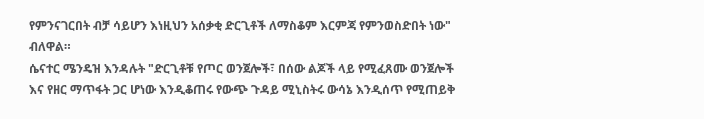የምንናገርበት ብቻ ሳይሆን እነዚህን አሰቃቂ ድርጊቶች ለማስቆም እርምጃ የምንወስድበት ነው" ብለዋል።
ሴናተር ሜንዴዝ እንዳሉት "ድርጊቶቹ የጦር ወንጀሎች፣ በሰው ልጆች ላይ የሚፈጸሙ ወንጀሎች እና የዘር ማጥፋት ጋር ሆነው እንዲቆጠሩ የውጭ ጉዳይ ሚኒስትሩ ውሳኔ እንዲሰጥ የሚጠይቅ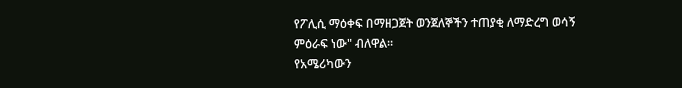የፖሊሲ ማዕቀፍ በማዘጋጀት ወንጀለኞችን ተጠያቂ ለማድረግ ወሳኝ ምዕራፍ ነው" ብለዋል።
የአሜሪካውን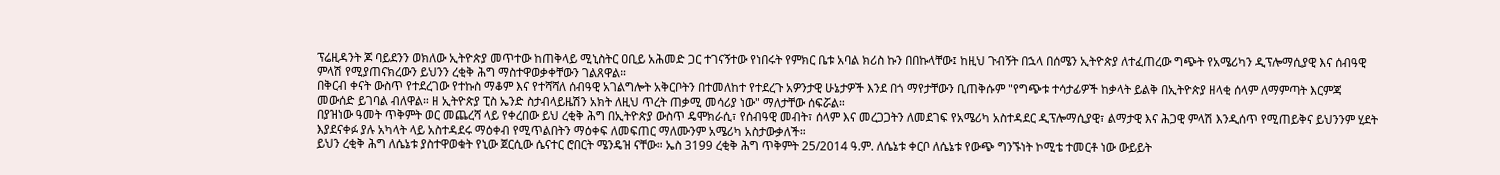ፕሬዚዳንት ጆ ባይደንን ወክለው ኢትዮጵያ መጥተው ከጠቅላይ ሚኒስትር ዐቢይ አሕመድ ጋር ተገናኝተው የነበሩት የምክር ቤቱ አባል ክሪስ ኩን በበኩላቸው፤ ከዚህ ጉብኝት በኋላ በሰሜን ኢትዮጵያ ለተፈጠረው ግጭት የአሜሪካን ዲፕሎማሲያዊ እና ሰብዓዊ ምላሽ የሚያጠናክረውን ይህንን ረቂቅ ሕግ ማስተዋወቃቀቸውን ገልጸዋል።
በቅርብ ቀናት ውስጥ የተደረገው የተኩስ ማቆም እና የተሻሻለ ሰብዓዊ አገልግሎት አቅርቦትን በተመለከተ የተደረጉ አዎንታዊ ሁኔታዎች እንደ በጎ ማየታቸውን ቢጠቅሱም "የግጭቱ ተሳታፊዎች ከቃላት ይልቅ በኢትዮጵያ ዘላቂ ሰላም ለማምጣት እርምጃ መውሰድ ይገባል ብለዋል። ዘ ኢትዮጵያ ፒስ ኤንድ ስታብላይዜሽን አክት ለዚህ ጥረት ጠቃሚ መሳሪያ ነው" ማለታቸው ሰፍሯል።
በያዝነው ዓመት ጥቅምት ወር መጨረሻ ላይ የቀረበው ይህ ረቂቅ ሕግ በኢትዮጵያ ውስጥ ዴሞክራሲ፣ የሰብዓዊ መብት፣ ሰላም እና መረጋጋትን ለመደገፍ የአሜሪካ አስተዳደር ዲፕሎማሲያዊ፣ ልማታዊ እና ሕጋዊ ምላሽ እንዲሰጥ የሚጠይቅና ይህንንም ሂደት እያደናቀፉ ያሉ አካላት ላይ አስተዳደሩ ማዕቀብ የሚጥልበትን ማዕቀፍ ለመፍጠር ማለሙንም አሜሪካ አስታውቃለች።
ይህን ረቂቅ ሕግ ለሴኔቱ ያስተዋወቁት የኒው ጀርሲው ሴናተር ሮበርት ሜንዴዝ ናቸው። ኤስ 3199 ረቂቅ ሕግ ጥቅምት 25/2014 ዓ.ም. ለሴኔቱ ቀርቦ ለሴኔቱ የውጭ ግንኙነት ኮሚቴ ተመርቶ ነው ውይይት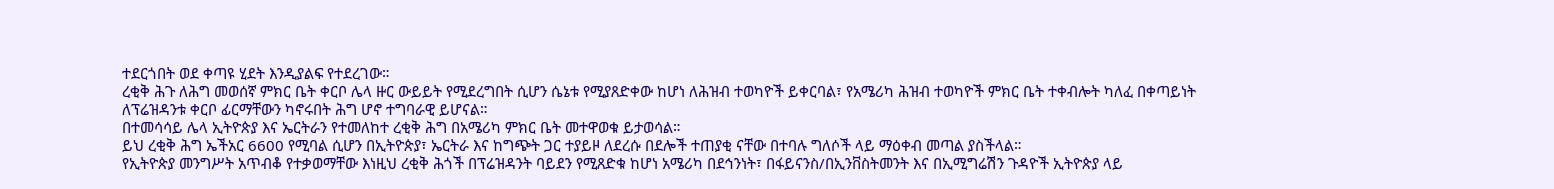ተደርጎበት ወደ ቀጣዩ ሂደት እንዲያልፍ የተደረገው።
ረቂቅ ሕጉ ለሕግ መወሰኛ ምክር ቤት ቀርቦ ሌላ ዙር ውይይት የሚደረግበት ሲሆን ሴኔቱ የሚያጸድቀው ከሆነ ለሕዝብ ተወካዮች ይቀርባል፣ የአሜሪካ ሕዝብ ተወካዮች ምክር ቤት ተቀብሎት ካለፈ በቀጣይነት ለፕሬዝዳንቱ ቀርቦ ፊርማቸውን ካኖሩበት ሕግ ሆኖ ተግባራዊ ይሆናል።
በተመሳሳይ ሌላ ኢትዮጵያ እና ኤርትራን የተመለከተ ረቂቅ ሕግ በአሜሪካ ምክር ቤት መተዋወቁ ይታወሳል።
ይህ ረቂቅ ሕግ ኤችአር 6600 የሚባል ሲሆን በኢትዮጵያ፣ ኤርትራ እና ከግጭት ጋር ተያይዞ ለደረሱ በደሎች ተጠያቂ ናቸው በተባሉ ግለሶች ላይ ማዕቀብ መጣል ያስችላል።
የኢትዮጵያ መንግሥት አጥብቆ የተቃወማቸው እነዚህ ረቂቅ ሕጎች በፕሬዝዳንት ባይደን የሚጸድቁ ከሆነ አሜሪካ በደኅንነት፣ በፋይናንስ/በኢንቨስትመንት እና በኢሚግሬሽን ጉዳዮች ኢትዮጵያ ላይ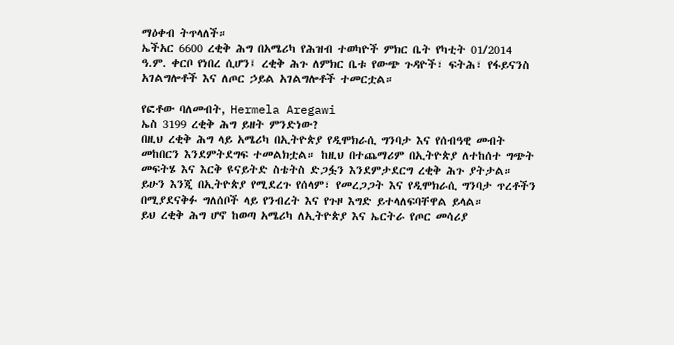ማዕቀብ ትጥላለች።
ኤችአር 6600 ረቂቅ ሕግ በአሜሪካ የሕዝብ ተወካዮች ምክር ቤት የካቲት 01/2014 ዓ.ም. ቀርቦ የነበረ ሲሆን፤ ረቂቅ ሕጉ ለምክር ቤቱ የውጭ ጉዳዮች፣ ፍትሕ፣ የፋይናንስ አገልግሎቶች እና ለጦር ኃይል አገልግሎቶች ተመርቷል።

የፎቶው ባለመብት, Hermela Aregawi
ኤስ 3199 ረቂቅ ሕግ ይዘት ምንድነው?
በዚህ ረቂቅ ሕግ ላይ አሜሪካ በኢትዮጵያ የዲሞክራሲ ግንባታ እና የሰብዓዊ መብት መከበርን እንደምትደግፍ ተመልክቷል። ከዚህ በተጨማሪም በኢትዮጵያ ለተከሰተ ግጭት መፍትሄ እና እርቅ ዩናይትድ ስቴትስ ድጋፏን እንደምታደርግ ረቂቅ ሕጉ ያትታል።
ይሁን እንጂ በኢትዮጵያ የሚደረጉ የሰላም፣ የመረጋጋት እና የዲሞክራሲ ግንባታ ጥረቶችን በሚያደናቅፉ ግለሰቦች ላይ የንብረት እና የጉዞ እግድ ይተላለፍባቸዋል ይላል።
ይህ ረቂቅ ሕግ ሆኖ ከወጣ አሜሪካ ለኢትዮጵያ እና ኤርትራ የጦር መሳሪያ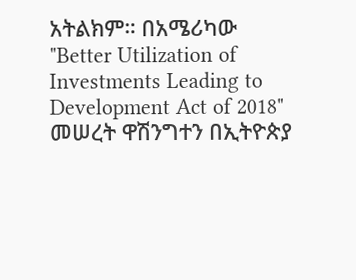አትልክም። በአሜሪካው "Better Utilization of Investments Leading to Development Act of 2018" መሠረት ዋሽንግተን በኢትዮጵያ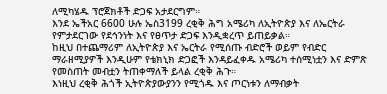ለሚካሄዱ ፕሮጀክቶች ድጋፍ አታደርግም።
እንደ ኤችአር 6600 ሁሉ ኤስ3199 ረቂቅ ሕግ አሜሪካ ለኢትዮጵያ እና ለኤርትራ የምታደርገው የደኅንነት እና የፀጥታ ድጋፍ እንዲቋረጥ ይጠይቃል።
ከዚህ በተጨማሪም ለኢትዮጵያ እና ኤርትራ የሚሰጡ ብድሮች ወይም የብድር ማራዘሚያዎች እንዲሁም የቴክኒክ ድጋፎች እንዳይፈቀዱ አሜሪካ ተሰሚነቷን እና ድምጽ የመስጠት መብቷን ትጠቀማለች ይላል ረቂቅ ሕጉ።
እነዚህ ረቂቅ ሕጎች ኢትዮጵያውያንን የሚጎዱ እና ጦርነቱን ለማብቃት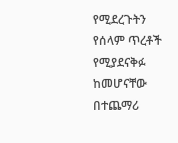የሚደረጉትን የሰላም ጥረቶች የሚያደናቅፉ ከመሆናቸው በተጨማሪ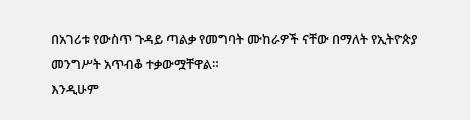በአገሪቱ የውስጥ ጉዳይ ጣልቃ የመግባት ሙከራዎች ናቸው በማለት የኢትዮጵያ መንግሥት አጥብቆ ተቃውሟቸዋል።
እንዲሁም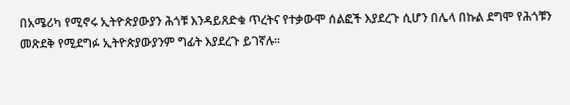በአሜሪካ የሚኖሩ ኢትዮጵያውያን ሕጎቹ እንዳይጸድቁ ጥረትና የተቃውሞ ሰልፎች እያደረጉ ሲሆን በሌላ በኩል ደግሞ የሕጎቹን መጽደቅ የሚደግፉ ኢትዮጵያውያንም ግፊት እያደረጉ ይገኛሉ።